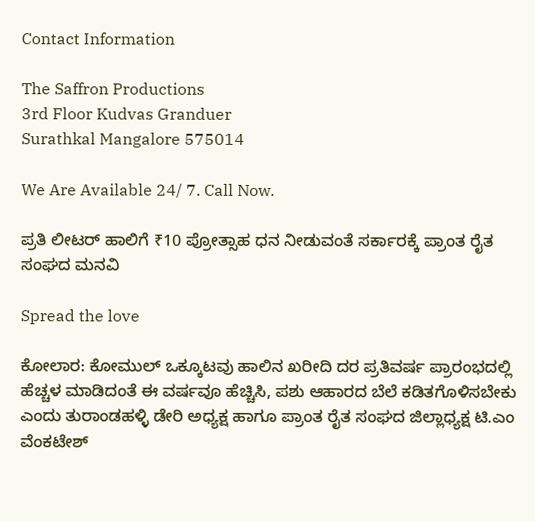Contact Information

The Saffron Productions
3rd Floor Kudvas Granduer
Surathkal Mangalore 575014

We Are Available 24/ 7. Call Now.

ಪ್ರತಿ ಲೀಟರ್ ಹಾಲಿಗೆ ₹10 ಪ್ರೋತ್ಸಾಹ ಧನ ನೀಡುವಂತೆ ಸರ್ಕಾರಕ್ಕೆ ಪ್ರಾಂತ ರೈತ ಸಂಘದ ಮನವಿ

Spread the love

ಕೋಲಾರ: ಕೋಮುಲ್ ಒಕ್ಕೂಟವು ಹಾಲಿನ ಖರೀದಿ ದರ ಪ್ರತಿವರ್ಷ ಪ್ರಾರಂಭದಲ್ಲಿ ಹೆಚ್ಚಳ ಮಾಡಿದಂತೆ ಈ ವರ್ಷವೂ ಹೆಚ್ಚಿಸಿ, ಪಶು ಆಹಾರದ ಬೆಲೆ ಕಡಿತಗೊಳಿಸಬೇಕು ಎಂದು ತುರಾಂಡಹಳ್ಳಿ ಡೇರಿ ಅಧ್ಯಕ್ಷ ಹಾಗೂ ಪ್ರಾಂತ ರೈತ ಸಂಘದ ಜಿಲ್ಲಾಧ್ಯಕ್ಷ ಟಿ.ಎಂ ವೆಂಕಟೇಶ್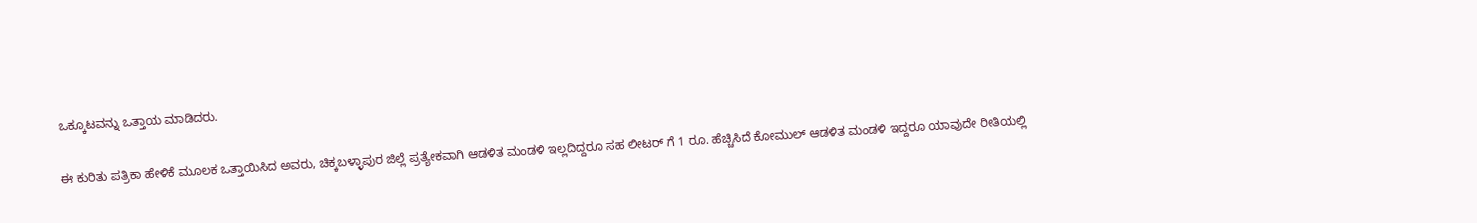ಒಕ್ಕೂಟವನ್ನು ಒತ್ತಾಯ ಮಾಡಿದರು.

ಈ ಕುರಿತು ಪತ್ರಿಕಾ ಹೇಳಿಕೆ ಮೂಲಕ ಒತ್ತಾಯಿಸಿದ ಅವರು, ಚಿಕ್ಕಬಳ್ಳಾಪುರ ಜಿಲ್ಲೆ ಪ್ರತ್ಯೇಕವಾಗಿ ಆಡಳಿತ ಮಂಡಳಿ ಇಲ್ಲದಿದ್ದರೂ ಸಹ ಲೀಟರ್ ಗೆ 1 ರೂ. ಹೆಚ್ಚಿಸಿದೆ ಕೋಮುಲ್ ಆಡಳಿತ ಮಂಡಳಿ ಇದ್ದರೂ ಯಾವುದೇ ರೀತಿಯಲ್ಲಿ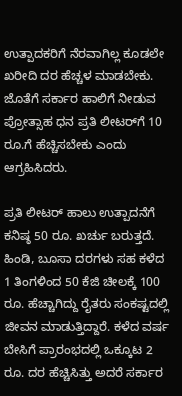ಉತ್ಪಾದಕರಿಗೆ ನೆರವಾಗಿಲ್ಲ ಕೂಡಲೇ ಖರೀದಿ ದರ ಹೆಚ್ಚಳ ಮಾಡಬೇಕು. ಜೊತೆಗೆ ಸರ್ಕಾರ ಹಾಲಿಗೆ ನೀಡುವ ಪ್ರೋತ್ಸಾಹ ಧನ ಪ್ರತಿ ಲೀಟರ್‌ಗೆ 10 ರೂ.ಗೆ ಹೆಚ್ಚಿಸಬೇಕು ಎಂದು ಆಗ್ರಹಿಸಿದರು.

ಪ್ರತಿ ಲೀಟರ್ ಹಾಲು ಉತ್ಪಾದನೆಗೆ ಕನಿಷ್ಠ 50 ರೂ. ಖರ್ಚು ಬರುತ್ತದೆ. ಹಿಂಡಿ, ಬೂಸಾ ದರಗಳು ಸಹ ಕಳೆದ 1 ತಿಂಗಳಿಂದ 50 ಕೆಜಿ ಚೀಲಕ್ಕೆ 100 ರೂ. ಹೆಚ್ಚಾಗಿದ್ದು ರೈತರು ಸಂಕಷ್ಟದಲ್ಲಿ ಜೀವನ ಮಾಡುತ್ತಿದ್ದಾರೆ. ಕಳೆದ ವರ್ಷ ಬೇಸಿಗೆ ಪ್ರಾರಂಭದಲ್ಲಿ ಒಕ್ಕೂಟ 2 ರೂ. ದರ ಹೆಚ್ಚಿಸಿತ್ತು ಅದರೆ ಸರ್ಕಾರ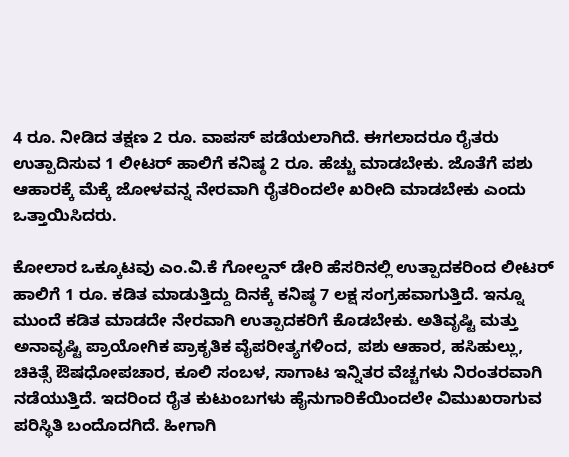4 ರೂ. ನೀಡಿದ ತಕ್ಷಣ 2 ರೂ. ವಾಪಸ್ ಪಡೆಯಲಾಗಿದೆ. ಈಗಲಾದರೂ ರೈತರು ಉತ್ಪಾದಿಸುವ 1 ಲೀಟರ್ ಹಾಲಿಗೆ ಕನಿಷ್ಠ 2 ರೂ. ಹೆಚ್ಚು ಮಾಡಬೇಕು. ಜೊತೆಗೆ ಪಶು ಆಹಾರಕ್ಕೆ ಮೆಕ್ಕೆ ಜೋಳವನ್ನ ನೇರವಾಗಿ ರೈತರಿಂದಲೇ ಖರೀದಿ ಮಾಡಬೇಕು ಎಂದು ಒತ್ತಾಯಿಸಿದರು.

ಕೋಲಾರ ಒಕ್ಕೂಟವು ಎಂ.ವಿ.ಕೆ ಗೋಲ್ಡನ್ ಡೇರಿ ಹೆಸರಿನಲ್ಲಿ ಉತ್ಪಾದಕರಿಂದ ಲೀಟರ್ ಹಾಲಿಗೆ 1 ರೂ. ಕಡಿತ ಮಾಡುತ್ತಿದ್ದು ದಿನಕ್ಕೆ ಕನಿಷ್ಠ 7 ಲಕ್ಷ ಸಂಗ್ರಹವಾಗುತ್ತಿದೆ. ಇನ್ನೂ ಮುಂದೆ ಕಡಿತ ಮಾಡದೇ ನೇರವಾಗಿ ಉತ್ಪಾದಕರಿಗೆ ಕೊಡಬೇಕು. ಅತಿವೃಷ್ಟಿ ಮತ್ತು ಅನಾವೃಷ್ಟಿ ಪ್ರಾಯೋಗಿಕ ಪ್ರಾಕೃತಿಕ ವೈಪರೀತ್ಯಗಳಿಂದ, ಪಶು ಆಹಾರ, ಹಸಿಹುಲ್ಲು, ಚಿಕಿತ್ಸೆ ಔಷಧೋಪಚಾರ, ಕೂಲಿ ಸಂಬಳ, ಸಾಗಾಟ ಇನ್ನಿತರ ವೆಚ್ಚಗಳು ನಿರಂತರವಾಗಿ ನಡೆಯುತ್ತಿದೆ. ಇದರಿಂದ ರೈತ ಕುಟುಂಬಗಳು ಹೈನುಗಾರಿಕೆಯಿಂದಲೇ ವಿಮುಖರಾಗುವ ಪರಿಸ್ಥಿತಿ ಬಂದೊದಗಿದೆ. ಹೀಗಾಗಿ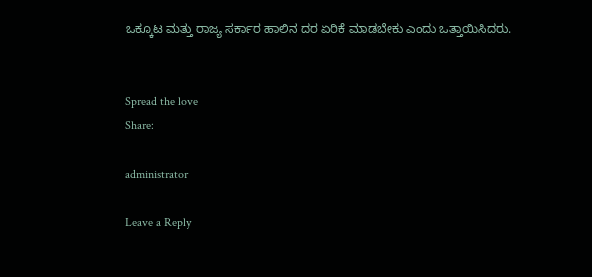ಒಕ್ಕೂಟ ಮತ್ತು ರಾಜ್ಯ ಸರ್ಕಾರ ಹಾಲಿನ ದರ ಏರಿಕೆ ಮಾಡಬೇಕು ಎಂದು ಒತ್ತಾಯಿಸಿದರು.


Spread the love
Share:

administrator

Leave a Reply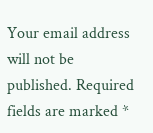Your email address will not be published. Required fields are marked *